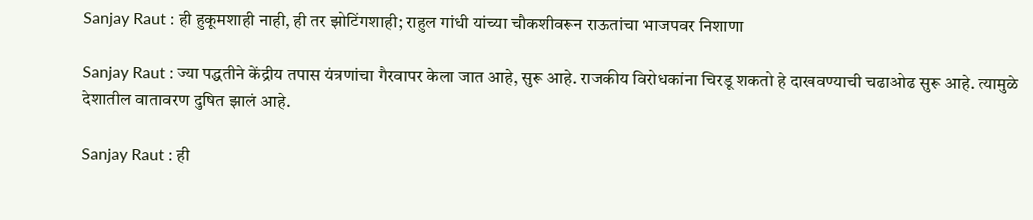Sanjay Raut : ही हुकूमशाही नाही, ही तर झोटिंगशाही; राहुल गांधी यांच्या चौकशीवरून राऊतांचा भाजपवर निशाणा

Sanjay Raut : ज्या पद्धतीने केंद्रीय तपास यंत्रणांचा गैरवापर केला जात आहे, सुरू आहे. राजकीय विरोधकांना चिरडू शकतो हे दाखवण्याची चढाओढ सुरू आहे. त्यामुळे देशातील वातावरण दुषित झालं आहे.

Sanjay Raut : ही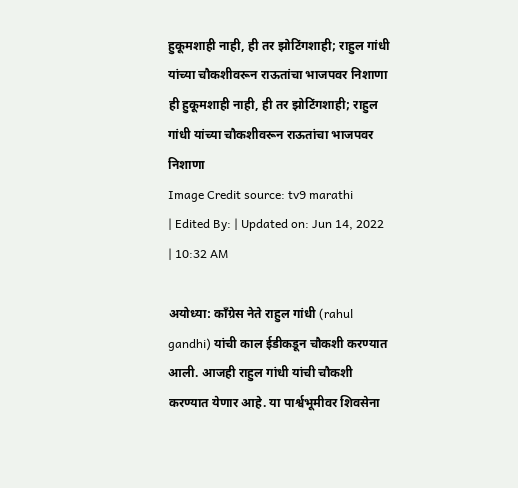हुकूमशाही नाही, ही तर झोटिंगशाही; राहुल गांधी यांच्या चौकशीवरून राऊतांचा भाजपवर निशाणा
ही हुकूमशाही नाही, ही तर झोटिंगशाही; राहुल गांधी यांच्या चौकशीवरून राऊतांचा भाजपवर निशाणा
Image Credit source: tv9 marathi
| Edited By: | Updated on: Jun 14, 2022 | 10:32 AM

अयोध्या: काँग्रेस नेते राहुल गांधी (rahul gandhi) यांची काल ईडीकडून चौकशी करण्यात आली. आजही राहुल गांधी यांची चौकशी करण्यात येणार आहे. या पार्श्वभूमीवर शिवसेना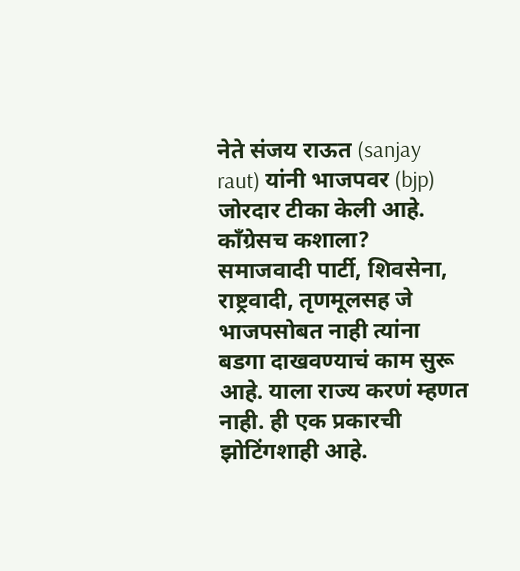नेते संजय राऊत (sanjay raut) यांनी भाजपवर (bjp) जोरदार टीका केली आहे. काँग्रेसच कशाला? समाजवादी पार्टी, शिवसेना, राष्ट्रवादी, तृणमूलसह जे भाजपसोबत नाही त्यांना बडगा दाखवण्याचं काम सुरू आहे. याला राज्य करणं म्हणत नाही. ही एक प्रकारची झोटिंगशाही आहे.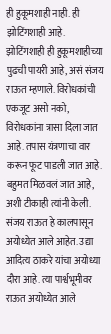ही हुकूमशाही नाही. ही झोटिंगशाही आहे. झोटिंगशाही ही हुकूमशाहीच्या पुढची पायरी आहे, असं संजय राऊत म्हणाले. विरोधकांची एकजूट असो नको, विरोधकांना त्रासा दिला जात आहे. तपास यंत्रणाचा वार करून फूट पाडली जात आहे. बहुमत मिळवलं जात आहे, अशी टीकाही त्यांनी केली. संजय राऊत हे कालपासून अयोध्येत आले आहेत. उद्या आदित्य ठाकरे यांचा अयोध्या दौरा आहे. त्या पार्श्वभूमीवर राऊत अयोध्येत आले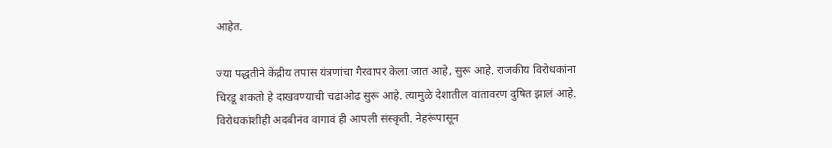आहेत.

ज्या पद्धतीने केंद्रीय तपास यंत्रणांचा गैरवापर केला जात आहे, सुरू आहे. राजकीय विरोधकांना चिरडू शकतो हे दाखवण्याची चढाओढ सुरू आहे. त्यामुळे देशातील वातावरण दुषित झालं आहे. विरोधकांशीही अदबीनंव वागावं ही आपली संस्कृती. नेहरूंपासून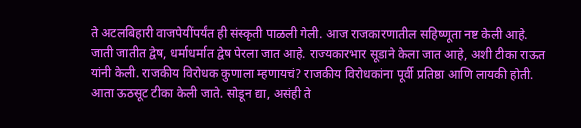ते अटलबिहारी वाजपेयींपर्यंत ही संस्कृती पाळली गेली. आज राजकारणातील सहिष्णूता नष्ट केली आहे. जाती जातीत द्वेष, धर्माधर्मात द्वेष पेरला जात आहे. राज्यकारभार सूडाने केला जात आहे, अशी टीका राऊत यांनी केली. राजकीय विरोधक कुणाला म्हणायचं? राजकीय विरोधकांना पूर्वी प्रतिष्ठा आणि लायकी होती. आता ऊठसूट टीका केली जाते. सोडून द्या, असंही ते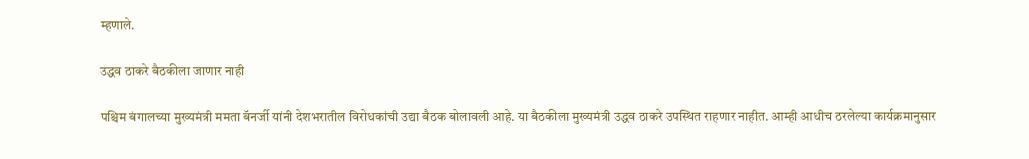म्हणाले.

उद्धव ठाकरे बैठकीला जाणार नाही

पश्चिम बंगालच्या मुख्यमंत्री ममता बॅनर्जी यांनी देशभरातील विरोधकांची उद्या बैठक बोलावली आहे. या बैठकीला मुख्यमंत्री उद्धव ठाकरे उपस्थित राहणार नाहीत. आम्ही आधीच ठरलेल्या कार्यक्रमानुसार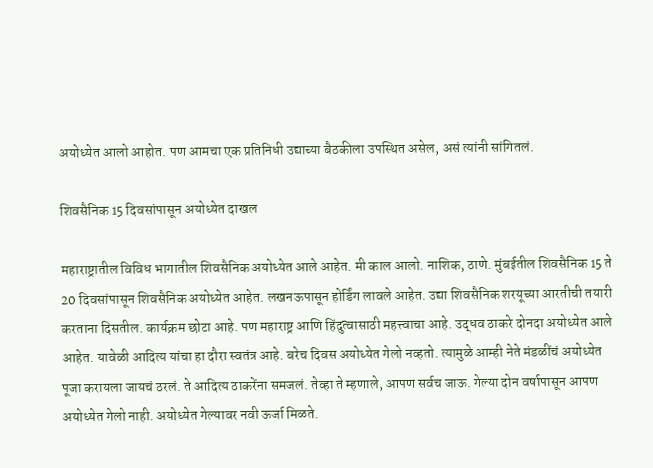अयोध्येत आलो आहोत. पण आमचा एक प्रतिनिधी उद्याच्या बैठकीला उपस्थित असेल, असं त्यांनी सांगितलं.

शिवसैनिक 15 दिवसांपासून अयोध्येत दाखल

महाराष्ट्रातील विविध भागातील शिवसैनिक अयोध्येत आले आहेत. मी काल आलो. नाशिक, ठाणे. मुंबईतील शिवसैनिक 15 ते 20 दिवसांपासून शिवसैनिक अयोध्येत आहेत. लखनऊपासून होर्डिंग लावले आहेत. उद्या शिवसैनिक शरयूच्या आरतीची तयारी करताना दिसतील. कार्यक्रम छोटा आहे. पण महाराष्ट्र आणि हिंदुत्वासाठी महत्त्वाचा आहे. उद्धव ठाकरे दोनदा अयोध्येत आले आहेत. यावेळी आदित्य यांचा हा दौरा स्वतंत्र आहे. बरेच दिवस अयोध्येत गेलो नव्हतो. त्यामुळे आम्ही नेते मंडळींचं अयोध्येत पूजा करायला जायचं ठरलं. ते आदित्य ठाकरेंना समजलं. तेव्हा ते म्हणाले, आपण सर्वच जाऊ. गेल्या दोन वर्षापासून आपण अयोध्येत गेलो नाही. अयोध्येत गेल्यावर नवी ऊर्जा मिळते.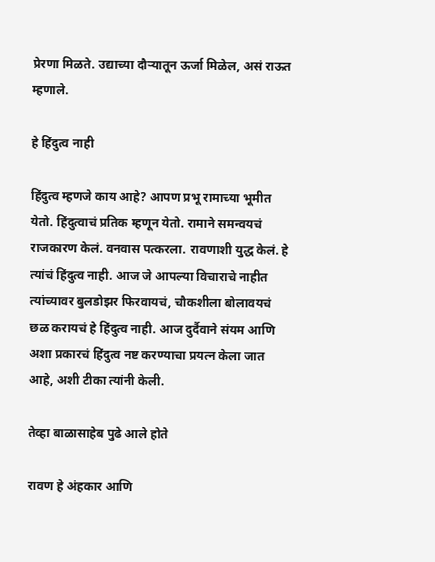प्रेरणा मिळते. उद्याच्या दौऱ्यातून ऊर्जा मिळेल, असं राऊत म्हणाले.

हे हिंदुत्व नाही

हिंदुत्व म्हणजे काय आहे? आपण प्रभू रामाच्या भूमीत येतो. हिंदुत्वाचं प्रतिक म्हणून येतो. रामाने समन्वयचं राजकारण केलं. वनवास पत्करला. रावणाशी युद्ध केलं. हे त्यांचं हिंदुत्व नाही. आज जे आपल्या विचाराचे नाहीत त्यांच्यावर बुलडोझर फिरवायचं, चौकशीला बोलावयचं छळ करायचं हे हिंदुत्व नाही. आज दुर्दैवाने संयम आणि अशा प्रकारचं हिंदुत्व नष्ट करण्याचा प्रयत्न केला जात आहे, अशी टीका त्यांनी केली.

तेव्हा बाळासाहेब पुढे आले होते

रावण हे अंहकार आणि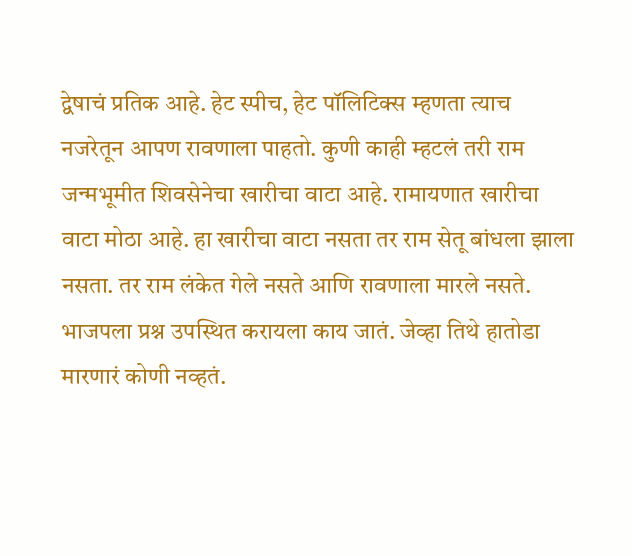द्वेषाचं प्रतिक आहे. हेट स्पीच, हेट पॉलिटिक्स म्हणता त्याच नजरेतून आपण रावणाला पाहतो. कुणी काही म्हटलं तरी राम जन्मभूमीत शिवसेनेचा खारीचा वाटा आहे. रामायणात खारीचा वाटा मोठा आहे. हा खारीचा वाटा नसता तर राम सेतू बांधला झाला नसता. तर राम लंकेत गेले नसते आणि रावणाला मारले नसते. भाजपला प्रश्न उपस्थित करायला काय जातं. जेव्हा तिथे हातोडा मारणारं कोणी नव्हतं.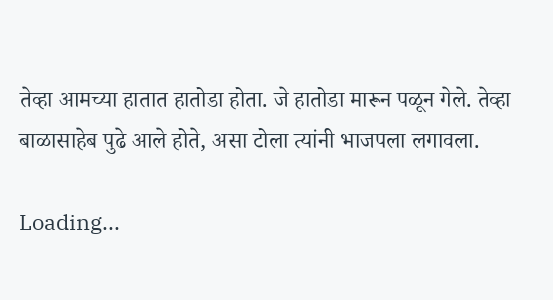तेव्हा आमच्या हातात हातोडा होता. जे हातोडा मारून पळून गेले. तेव्हा बाळासाहेब पुढे आले होते, असा टोला त्यांनी भाजपला लगावला.

Loading...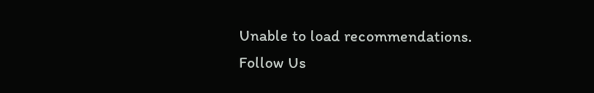Unable to load recommendations.
Follow Us